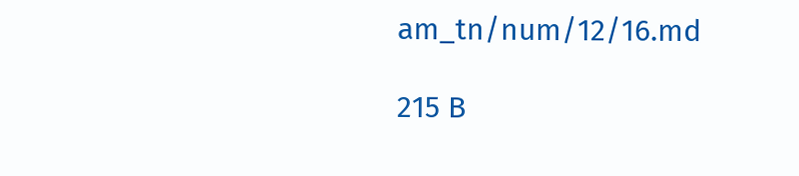am_tn/num/12/16.md

215 B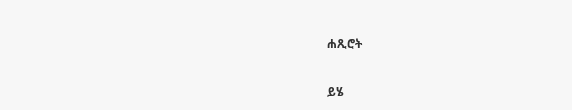ሐጺሮት

ይሄ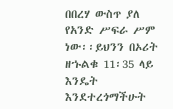በበረሃ ውስጥ ያለ የአንድ ሥፍራ ሥም ነው፡፡ይህንን በኦሪት ዘኁልቁ 11፡35 ላይ እንዴት እንደተረጎማችሁት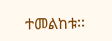ተመልከቱ፡፡